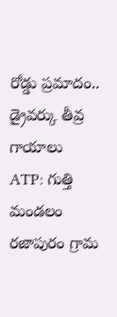రోడ్డు ప్రమాదం.. డ్రైవర్కు తీవ్ర గాయాలు
ATP: గుత్తి మండలం రజాపురం గ్రామ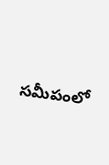సమీపంలో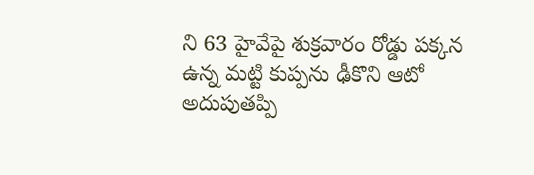ని 63 హైవేపై శుక్రవారం రోడ్డు పక్కన ఉన్న మట్టి కుప్పను ఢీకొని ఆటో అదుపుతప్పి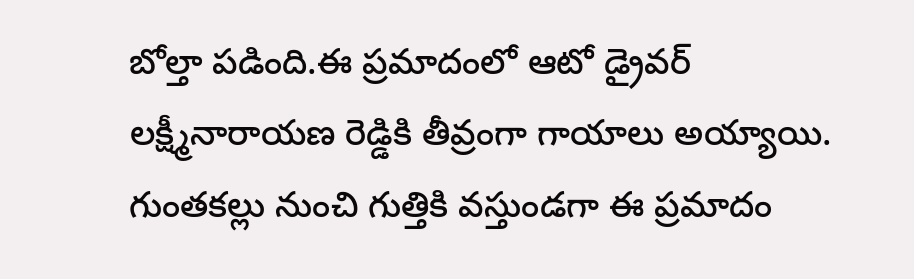బోల్తా పడింది.ఈ ప్రమాదంలో ఆటో డ్రైవర్ లక్ష్మీనారాయణ రెడ్డికి తీవ్రంగా గాయాలు అయ్యాయి. గుంతకల్లు నుంచి గుత్తికి వస్తుండగా ఈ ప్రమాదం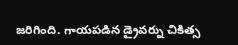జరిగింది. గాయపడిన డ్రైవర్ను చికిత్స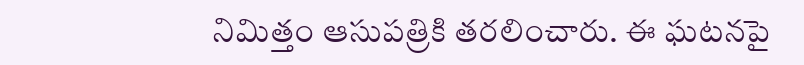నిమిత్తం ఆసుపత్రికి తరలించారు. ఈ ఘటనపై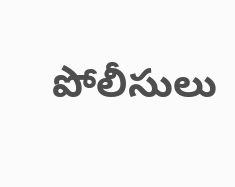పోలీసులు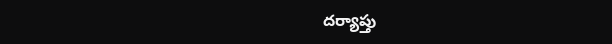దర్యాప్తు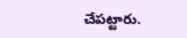చేపట్టారు.